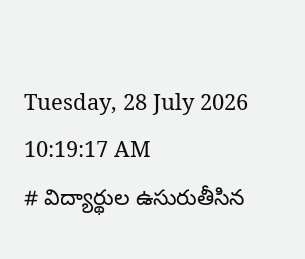Tuesday, 28 July 2026 10:19:17 AM
# విద్యార్థుల ఉసురుతీసిన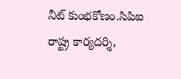నీట్ కుంభకోణం.సిపిఐ రాష్ట్ర కార్యదర్శి,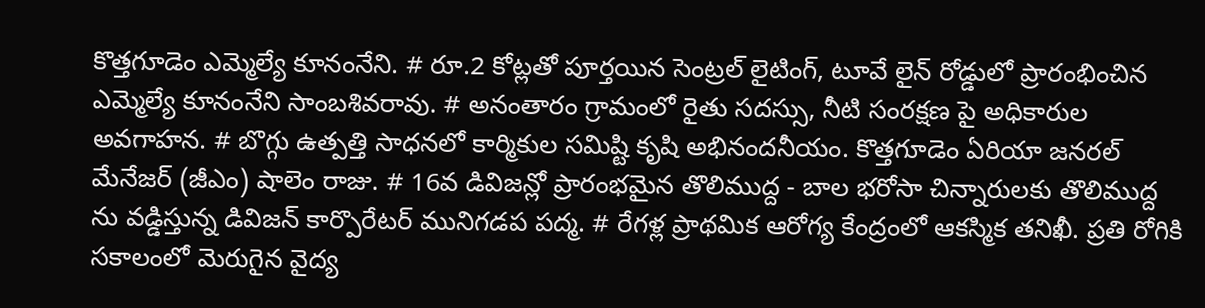కొత్తగూడెం ఎమ్మెల్యే కూనంనేని. # రూ.2 కోట్లతో పూర్తయిన సెంట్రల్ లైటింగ్, టూవే లైన్ రోడ్డులో ప్రారంభించిన ఎమ్మెల్యే కూనంనేని సాంబశివరావు. # అనంతారం గ్రామంలో రైతు సదస్సు, నీటి సంరక్షణ పై అధికారుల అవగాహన. # బొగ్గు ఉత్పత్తి సాధనలో కార్మికుల సమిష్టి కృషి అభినందనీయం. కొత్తగూడెం ఏరియా జనరల్ మేనేజర్ (జీఎం) షాలెం రాజు. # 16వ డివిజన్లో ప్రారంభమైన తొలిముద్ద - బాల భరోసా చిన్నారులకు తొలిముద్ద ను వడ్డిస్తున్న డివిజన్ కార్పొరేటర్ మునిగడప పద్మ. # రేగళ్ల ప్రాథమిక ఆరోగ్య కేంద్రంలో ఆకస్మిక తనిఖీ. ప్రతి రోగికి సకాలంలో మెరుగైన వైద్య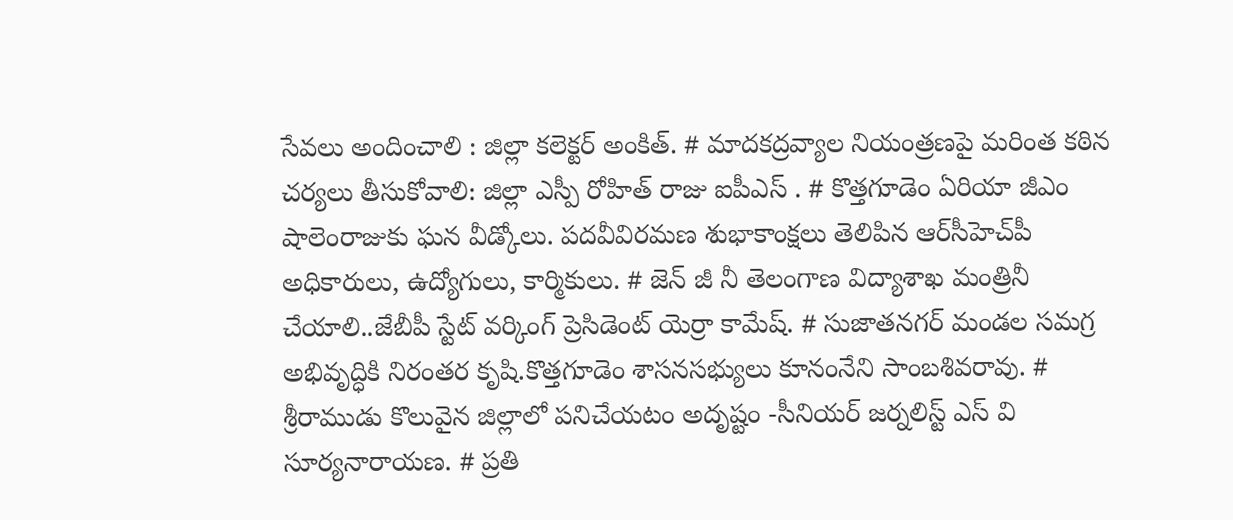సేవలు అందించాలి : జిల్లా కలెక్టర్ అంకిత్. # మాదకద్రవ్యాల నియంత్రణపై మరింత కఠిన చర్యలు తీసుకోవాలి: జిల్లా ఎస్పీ రోహిత్ రాజు ఐపీఎస్ . # కొత్తగూడెం ఏరియా జీఎం షాలెంరాజుకు ఘన వీడ్కోలు. పదవీవిరమణ శుభాకాంక్షలు తెలిపిన ఆర్‌సీహెచ్‌పీ అధికారులు, ఉద్యోగులు, కార్మికులు. # జెన్ జీ నీ తెలంగాణ విద్యాశాఖ మంత్రినీ చేయాలి..జేబీపీ స్టేట్ వర్కింగ్ ప్రెసిడెంట్ యెర్రా కామేష్. # సుజాతనగర్ మండల సమగ్ర అభివృద్ధికి నిరంతర కృషి.కొత్తగూడెం శాసనసభ్యులు కూనంనేని సాంబశివరావు. # శ్రీరాముడు కొలువైన జిల్లాలో పనిచేయటం అదృష్టం -సీనియర్ జర్నలిస్ట్ ఎస్ వి సూర్యనారాయణ. # ప్రతి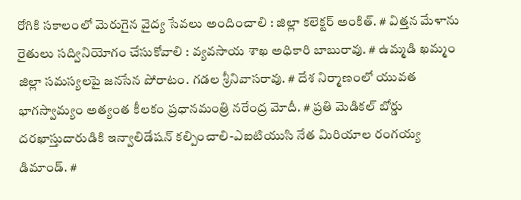రోగికి సకాలంలో మెరుగైన వైద్య సేవలు అందించాలి : జిల్లా కలెక్టర్ అంకిత్. # విత్తన మేళాను రైతులు సద్వినియోగం చేసుకోవాలి : వ్యవసాయ శాఖ అధికారి బాబురావు. # ఉమ్మడి ఖమ్మం జిల్లా సమస్యలపై జనసేన పోరాటం. గడల శ్రీనివాసరావు. # దేశ నిర్మాణంలో యువత భాగస్వామ్యం అత్యంత కీలకం ప్రధానమంత్రి నరేంద్ర మోదీ. # ప్రతి మెడికల్ బోర్డు దరఖాస్తుదారుడికి ఇన్వాలిడేషన్ కల్పించాలి-ఎఐటియుసి నేత మిరియాల రంగయ్య డిమాండ్. #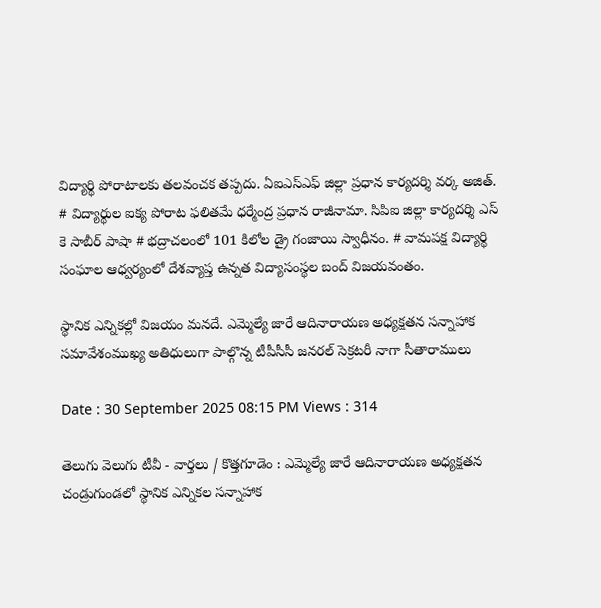విద్యార్థి పోరాటాలకు తలవంచక తప్పదు. ఏఐఎస్ఎఫ్ జిల్లా ప్రధాన కార్యదర్శి వర్క అజిత్. # విద్యార్థుల ఐక్య పోరాట ఫలితమే ధర్మేంద్ర ప్రధాన రాజీనామా. సిపిఐ జిల్లా కార్యదర్శి ఎస్ కె సాబీర్ పాషా # భద్రాచలంలో 101 కిలోల డ్రై గంజాయి స్వాధీనం. # వామపక్ష విద్యార్థి సంఘాల ఆధ్వర్యంలో దేశవ్యాప్త ఉన్నత విద్యాసంస్థల బంద్ విజయవంతం.

స్థానిక ఎన్నికల్లో విజయం మనదే. ఎమ్మెల్యే జారే ఆదినారాయణ అధ్యక్షతన సన్నాహాక సమావేశంముఖ్య అతిధులుగా పాల్గొన్న టీపీసీసీ జనరల్ సెక్రటరీ నాగా సీతారాములు

Date : 30 September 2025 08:15 PM Views : 314

తెలుగు వెలుగు టీవీ - వార్తలు / కొత్తగూడెం : ఎమ్మెల్యే జారే ఆదినారాయణ అధ్యక్షతన చండ్రుగుండలో స్థానిక ఎన్నికల సన్నాహాక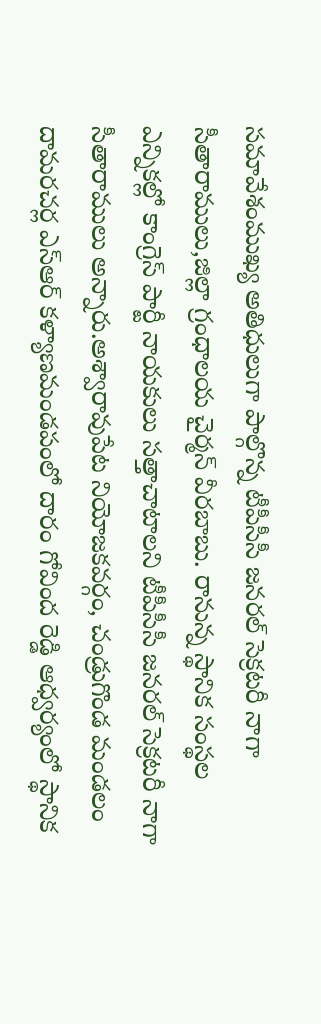సమావేశంముఖ్య అతిధులుగా పాల్గొన్న టీపీసీసీ జనరల్ సెక్రటరీ నాగా సీతారాములు,జిల్లా గ్రంధాలయ చైర్మన్ వీరబాబు. రానున్న స్థానిక సంస్థల ఎన్నికల్లో కాంగ్రెస్ పార్టీ నాయకులు సత్తాచాటాలని టీపీసీసీ జనరల్ సెక్రటరీ నాగా సీతారాములు అన్నారు.అశ్వారావుపేట నియోజకవర్గం, చండ్రుగొండ మండలం దామరచర్ల ఎస్ఆర్ కళ్యాణమండపంలో దారం గోవింద రెడ్డి ఆధ్వర్యంలో స్థానిక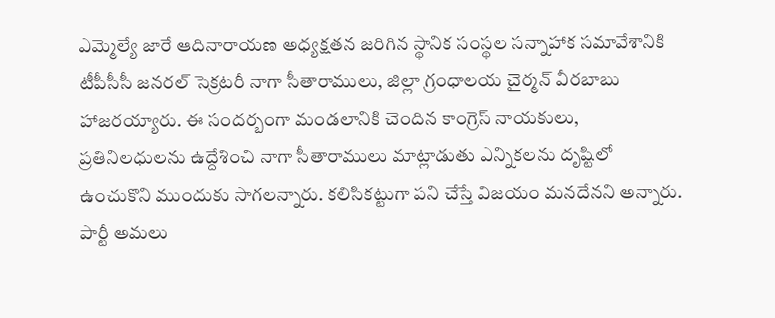ఎమ్మెల్యే జారే ఆదినారాయణ అధ్యక్షతన జరిగిన స్థానిక సంస్థల సన్నాహాక సమావేశానికి టీపీసీసీ జనరల్ సెక్రటరీ నాగా సీతారాములు, జిల్లా గ్రంధాలయ చైర్మన్ వీరబాబు హాజరయ్యారు. ఈ సందర్బంగా మండలానికి చెందిన కాంగ్రెస్ నాయకులు, ప్రతినిలధులను ఉద్దేశించి నాగా సీతారాములు మాట్లాడుతు ఎన్నికలను దృష్టిలో ఉంచుకొని ముందుకు సాగలన్నారు. కలిసికట్టుగా పని చేస్తే విజయం మనదేనని అన్నారు. పార్టీ అమలు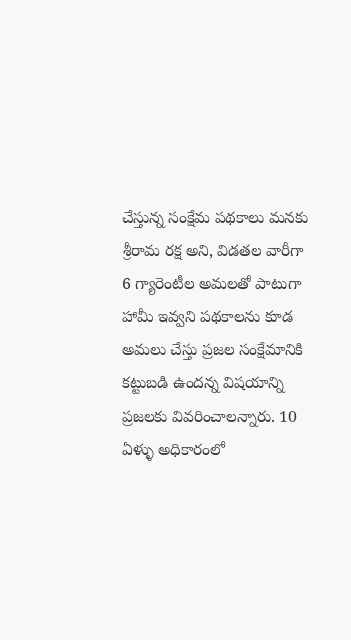చేస్తున్న సంక్షేమ పథకాలు మనకు శ్రీరామ రక్ష అని, విడతల వారీగా 6 గ్యారెంటీల అమలతో పాటుగా హామీ ఇవ్వని పథకాలను కూడ అమలు చేస్తు ప్రజల సంక్షేమానికి కట్టుబడి ఉందన్న విషయాన్ని ప్రజలకు వివరించాలన్నారు. 10 ఏళ్ళు అధికారంలో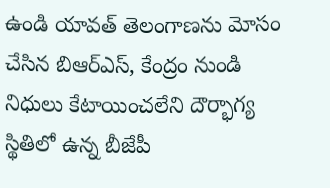ఉండి యావత్ తెలంగాణను మోసం చేసిన బిఆర్ఎస్, కేంద్రం నుండి నిధులు కేటాయించలేని దౌర్భాగ్య స్థితిలో ఉన్న బీజేపీ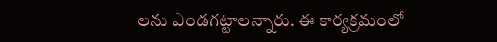లను ఎండగట్టాలన్నారు. ఈ కార్యక్రమంలో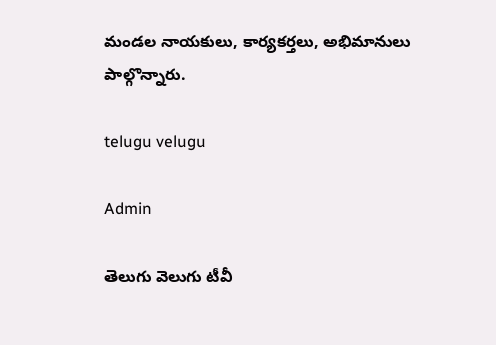మండల నాయకులు, కార్యకర్తలు, అభిమానులు పాల్గొన్నారు.

telugu velugu

Admin

తెలుగు వెలుగు టీవీ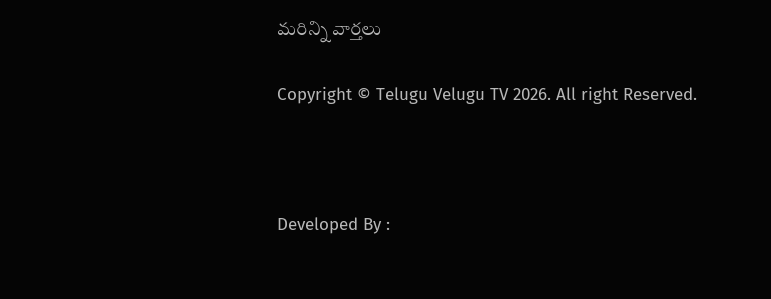మరిన్ని వార్తలు

Copyright © Telugu Velugu TV 2026. All right Reserved.



Developed By :